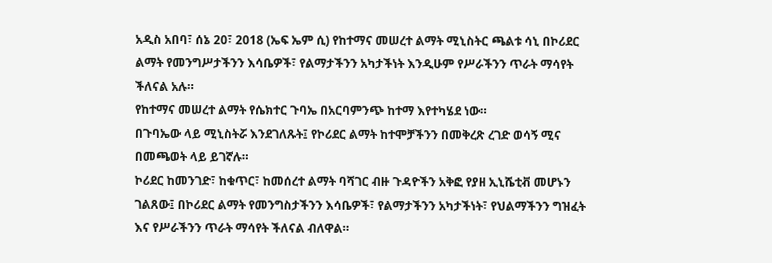አዲስ አበባ፣ ሰኔ 20፣ 2018 (ኤፍ ኤም ሲ) የከተማና መሠረተ ልማት ሚኒስትር ጫልቱ ሳኒ በኮሪደር ልማት የመንግሥታችንን እሳቤዎች፣ የልማታችንን አካታችነት እንዲሁም የሥራችንን ጥራት ማሳየት ችለናል አሉ።
የከተማና መሠረተ ልማት የሴክተር ጉባኤ በአርባምንጭ ከተማ እየተካሄደ ነው።
በጉባኤው ላይ ሚኒስትሯ እንደገለጹት፤ የኮሪደር ልማት ከተሞቻችንን በመቅረጽ ረገድ ወሳኝ ሚና በመጫወት ላይ ይገኛሉ።
ኮሪደር ከመንገድ፣ ከቁጥር፣ ከመሰረተ ልማት ባሻገር ብዙ ጉዳዮችን አቅፎ የያዘ ኢኒሼቲቭ መሆኑን ገልጸው፤ በኮሪደር ልማት የመንግስታችንን እሳቤዎች፣ የልማታችንን አካታችነት፣ የህልማችንን ግዝፈት እና የሥራችንን ጥራት ማሳየት ችለናል ብለዋል።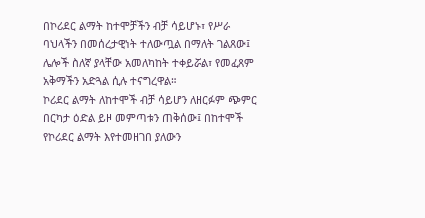በኮሪደር ልማት ከተሞቻችን ብቻ ሳይሆኑ፣ የሥራ ባህላችን በመሰረታዊነት ተለውጧል በማለት ገልጸው፤ ሌሎች ስለኛ ያላቸው አመለካከት ተቀይሯል፣ የመፈጸም አቅማችን አድጓል ሲሉ ተናግረዋል።
ኮሪደር ልማት ለከተሞች ብቻ ሳይሆን ለዘርፉም ጭምር በርካታ ዕድል ይዞ መምጣቱን ጠቅሰው፤ በከተሞች የኮሪደር ልማት እየተመዘገበ ያለውን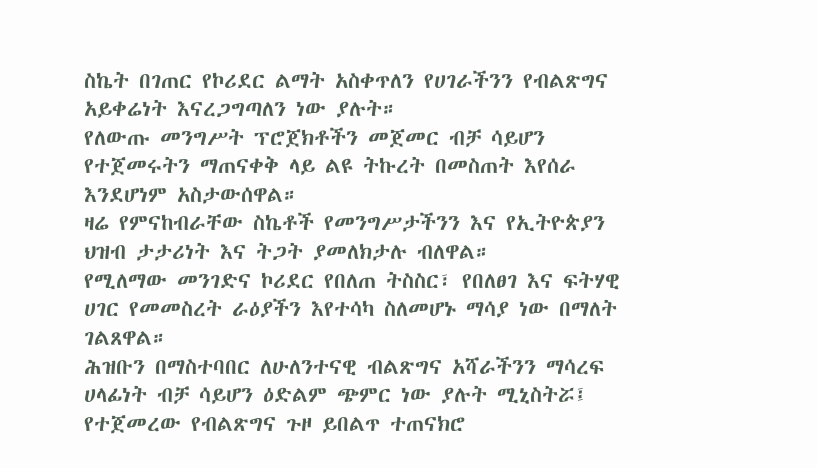ስኬት በገጠር የኮሪደር ልማት አስቀጥለን የሀገራችንን የብልጽግና አይቀሬነት እናረጋግጣለን ነው ያሉት።
የለውጡ መንግሥት ፕሮጀክቶችን መጀመር ብቻ ሳይሆን የተጀመሩትን ማጠናቀቅ ላይ ልዩ ትኩረት በመስጠት እየሰራ እንደሆነም አስታውሰዋል።
ዛሬ የምናከብራቸው ስኬቶች የመንግሥታችንን እና የኢትዮጵያን ህዝብ ታታሪነት እና ትጋት ያመለክታሉ ብለዋል።
የሚለማው መንገድና ኮሪደር የበለጠ ትስስር፣ የበለፀገ እና ፍትሃዊ ሀገር የመመስረት ራዕያችን እየተሳካ ስለመሆኑ ማሳያ ነው በማለት ገልጸዋል።
ሕዝቡን በማስተባበር ለሁለንተናዊ ብልጽግና አሻራችንን ማሳረፍ ሀላፊነት ብቻ ሳይሆን ዕድልም ጭምር ነው ያሉት ሚኒስትሯ፤ የተጀመረው የብልጽግና ጉዞ ይበልጥ ተጠናክሮ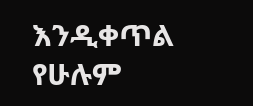እንዲቀጥል የሁሉም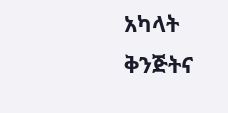አካላት ቅንጅትና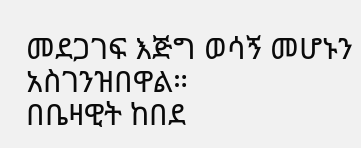መደጋገፍ እጅግ ወሳኝ መሆኑን አስገንዝበዋል።
በቤዛዊት ከበደ